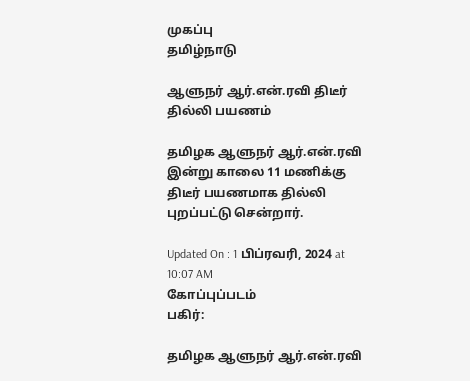முகப்பு
தமிழ்நாடு

ஆளுநர் ஆர்.என்.ரவி திடீர் தில்லி பயணம்

தமிழக ஆளுநர் ஆர்.என்.ரவி இன்று காலை 11 மணிக்கு திடீர் பயணமாக தில்லி புறப்பட்டு சென்றார்.

Updated On : 1 பிப்ரவரி, 2024 at 10:07 AM
கோப்புப்படம்
பகிர்:

தமிழக ஆளுநர் ஆர்.என்.ரவி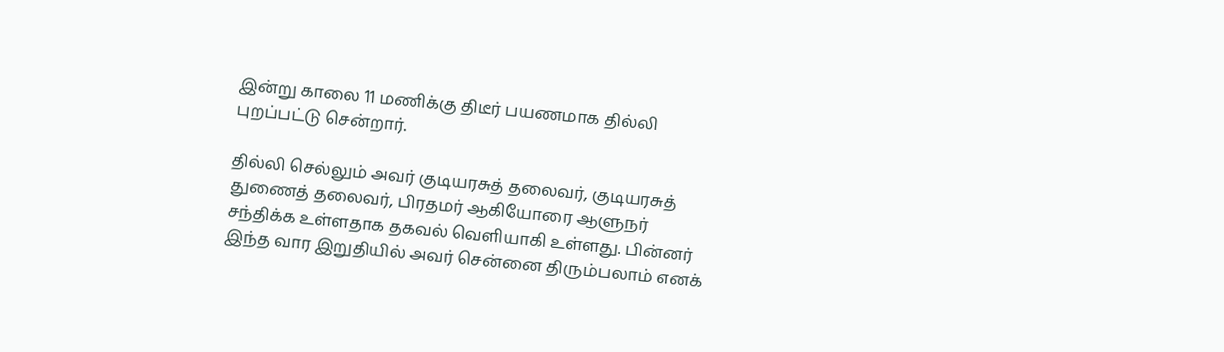இன்று காலை 11 மணிக்கு திடீர் பயணமாக தில்லி புறப்பட்டு சென்றார்.

தில்லி செல்லும் அவர் குடியரசுத் தலைவர், குடியரசுத் துணைத் தலைவர், பிரதமர் ஆகியோரை ஆளுநர் சந்திக்க உள்ளதாக தகவல் வெளியாகி உள்ளது. பின்னர் இந்த வார இறுதியில் அவர் சென்னை திரும்பலாம் எனக்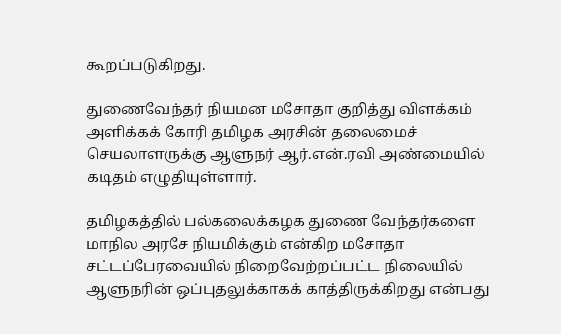கூறப்படுகிறது.

துணைவேந்தர் நியமன மசோதா குறித்து விளக்கம் அளிக்கக் கோரி தமிழக அரசின் தலைமைச் செயலாளருக்கு ஆளுநர் ஆர்.என்.ரவி அண்மையில் கடிதம் எழுதியுள்ளார்.

தமிழகத்தில் பல்கலைக்கழக துணை வேந்தர்களை மாநில அரசே நியமிக்கும் என்கிற மசோதா சட்டப்பேரவையில் நிறைவேற்றப்பட்ட நிலையில் ஆளுநரின் ஒப்புதலுக்காகக் காத்திருக்கிறது என்பது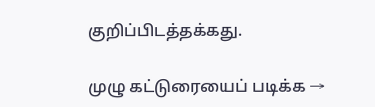குறிப்பிடத்தக்கது.

முழு கட்டுரையைப் படிக்க →